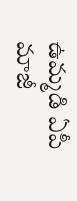ఉమ్మడి ఏపీ మాజీ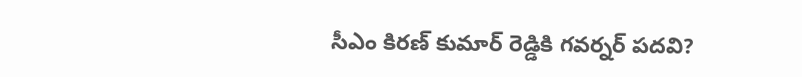సీఎం కిరణ్ కుమార్ రెడ్డికి గవర్నర్ పదవి?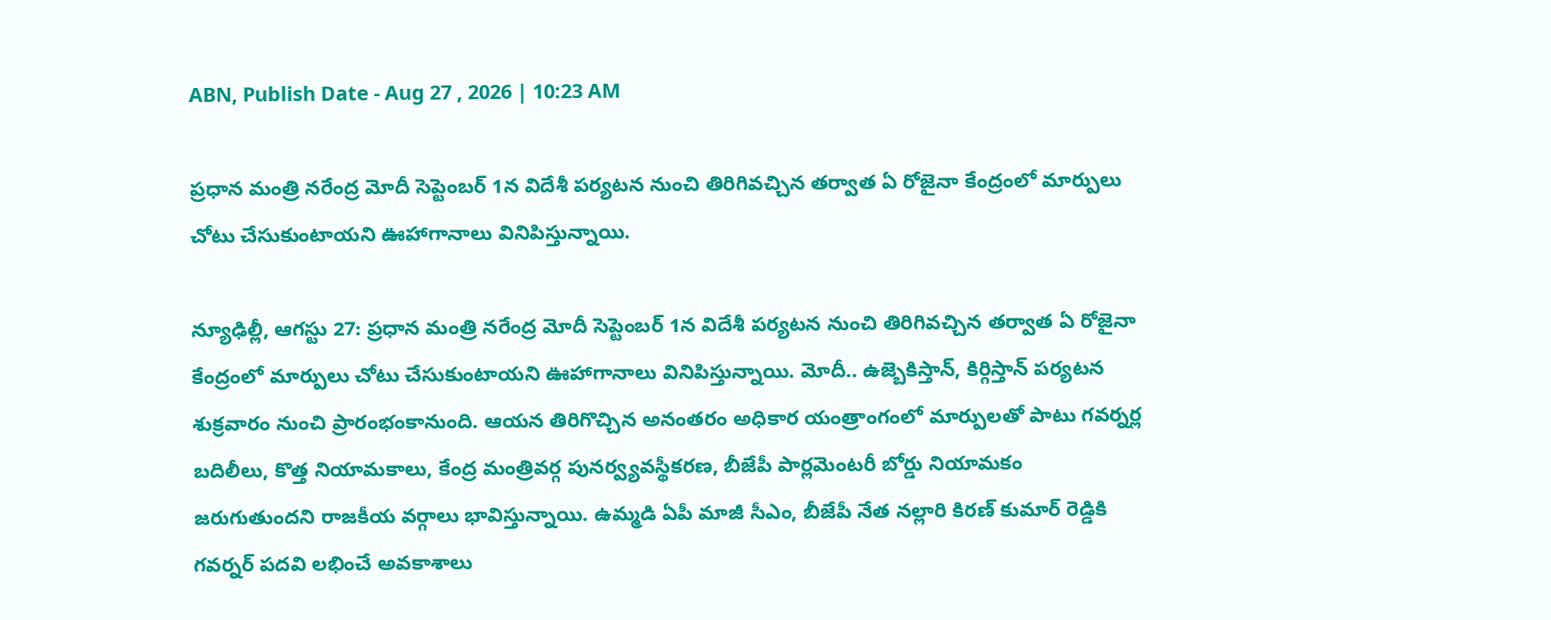ABN, Publish Date - Aug 27 , 2026 | 10:23 AM

ప్రధాన మంత్రి నరేంద్ర మోదీ సెప్టెంబర్ 1న విదేశీ పర్యటన నుంచి తిరిగివచ్చిన తర్వాత ఏ రోజైనా కేంద్రంలో మార్పులు చోటు చేసుకుంటాయని ఊహాగానాలు వినిపిస్తున్నాయి.

న్యూఢిల్లీ, ఆగస్టు 27: ప్రధాన మంత్రి నరేంద్ర మోదీ సెప్టెంబర్ 1న విదేశీ పర్యటన నుంచి తిరిగివచ్చిన తర్వాత ఏ రోజైనా కేంద్రంలో మార్పులు చోటు చేసుకుంటాయని ఊహాగానాలు వినిపిస్తున్నాయి. మోదీ.. ఉజ్బెకిస్తాన్, కిర్గిస్తాన్‌ పర్యటన శుక్రవారం నుంచి ప్రారంభంకానుంది. ఆయన తిరిగొచ్చిన అనంతరం అధికార యంత్రాంగంలో మార్పులతో పాటు గవర్నర్ల బదిలీలు, కొత్త నియామకాలు, కేంద్ర మంత్రివర్గ పునర్వ్యవస్థీకరణ, బీజేపీ పార్లమెంటరీ బోర్డు నియామకం జరుగుతుందని రాజకీయ వర్గాలు భావిస్తున్నాయి. ఉమ్మడి ఏపీ మాజీ సీఎం, బీజేపీ నేత నల్లారి కిరణ్ కుమార్ రెడ్డికి గవర్నర్ పదవి లభించే అవకాశాలు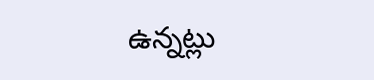ఉన్నట్లు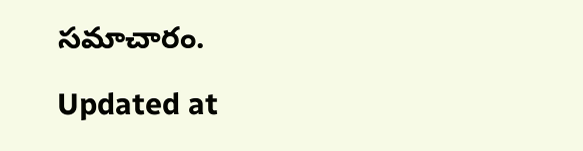సమాచారం.

Updated at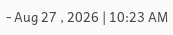- Aug 27 , 2026 | 10:23 AM